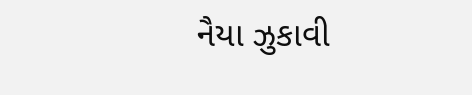નૈયા ઝુકાવી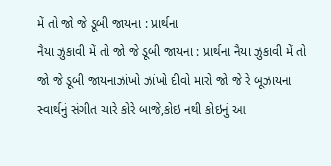મેં તો જો જે ડૂબી જાયના : પ્રાર્થના
નૈયા ઝુકાવી મેં તો જો જે ડૂબી જાયના : પ્રાર્થના નૈયા ઝુકાવી મેં તો જો જે ડૂબી જાયનાઝાંખો ઝાંખો દીવો મારો જો જે રે બૂઝાયના સ્વાર્થનું સંગીત ચારે કોરે બાજે,કોઇ નથી કોઇનું આ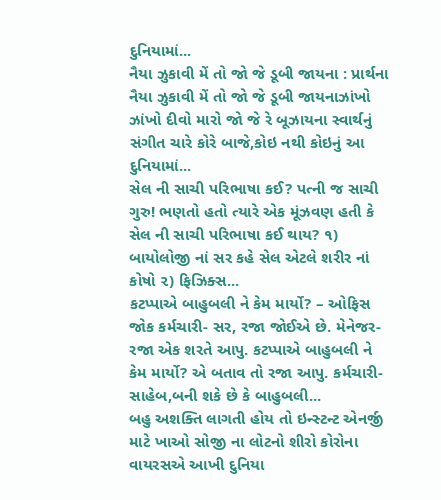દુનિયામાં...
નૈયા ઝુકાવી મેં તો જો જે ડૂબી જાયના : પ્રાર્થના નૈયા ઝુકાવી મેં તો જો જે ડૂબી જાયનાઝાંખો ઝાંખો દીવો મારો જો જે રે બૂઝાયના સ્વાર્થનું સંગીત ચારે કોરે બાજે,કોઇ નથી કોઇનું આ દુનિયામાં...
સેલ ની સાચી પરિભાષા કઈ? પત્ની જ સાચી ગુરુ! ભણતો હતો ત્યારે એક મૂંઝવણ હતી કે સેલ ની સાચી પરિભાષા કઈ થાય? ૧) બાયોલોજી નાં સર કહે સેલ એટલે શરીર નાં કોષો ૨) ફિઝિક્સ...
કટપ્પાએ બાહુબલી ને કેમ માર્યો? – ઓફિસ જોક કર્મચારી- સર, રજા જોઈએ છે. મેનેજર- રજા એક શરતે આપુ. કટપ્પાએ બાહુબલી ને કેમ માર્યો? એ બતાવ તો રજા આપુ. કર્મચારી- સાહેબ,બની શકે છે કે બાહુબલી...
બહુ અશક્તિ લાગતી હોય તો ઇન્સ્ટન્ટ એનર્જી માટે ખાઓ સોજી ના લોટનો શીરો કોરોના વાયરસએ આખી દુનિયા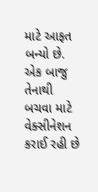માટે આફત બન્યો છે. એક બાજુ તેનાથી બચવા માટે વેક્સીનેશન કરાઈ રહી છે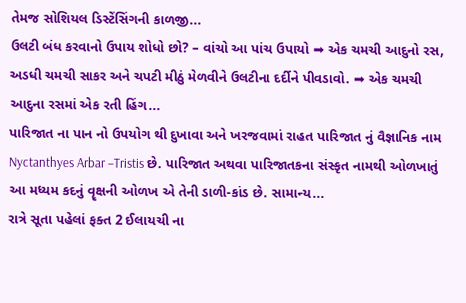તેમજ સોશિયલ ડિસ્ટેંસિંગની કાળજી...
ઉલટી બંધ કરવાનો ઉપાય શોધો છો? – વાંચો આ પાંચ ઉપાયો ➡ એક ચમચી આદુનો રસ, અડધી ચમચી સાકર અને ચપટી મીઠું મેળવીને ઉલટીના દર્દીને પીવડાવો. ➡ એક ચમચી આદુના રસમાં એક રતી હિંગ...
પારિજાત ના પાન નો ઉપયોગ થી દુખાવા અને ખરજવામાં રાહત પારિજાત નું વૈજ્ઞાનિક નામ Nyctanthyes Arbar –Tristis છે. પારિજાત અથવા પારિજાતકના સંસ્કૃત નામથી ઓળખાતું આ મધ્યમ કદનું વૄક્ષની ઓળખ એ તેની ડાળી-કાંડ છે. સામાન્ય...
રાત્રે સૂતા પહેલાં ફક્ત 2 ઈલાયચી ના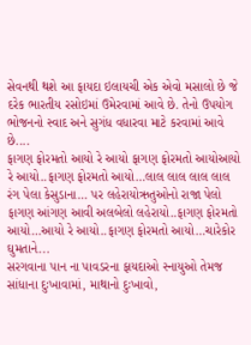સેવનથી થશે આ ફાયદા ઇલાયચી એક એવો મસાલો છે જે દરેક ભારતીય રસોઇમાં ઉમેરવામાં આવે છે. તેનો ઉપયોગ ભોજનનો સ્વાદ અને સુગંધ વધારવા માટે કરવામાં આવે છે....
ફાગણ ફોરમતો આયો રે આયો ફાગણ ફોરમતો આયોઆયો રે આયો..ફાગણ ફોરમતો આયો…લાલ લાલ લાલ લાલ રંગ પેલા કેસુડાના… પર લહેરાયોઋતુઓનો રાજા પેલો ફાગણ આંગણ આવી અલબેલો લહેરાયો..ફાગણ ફોરમતો આયો…આયો રે આયો..ફાગણ ફોરમતો આયો…ચારેકોર ઘુમતાને...
સરગવાના પાન ના પાવડરના ફાયદાઓ સ્નાયુઓ તેમજ સાંધાના દુઃખાવામાં, માથાનો દુઃખાવો,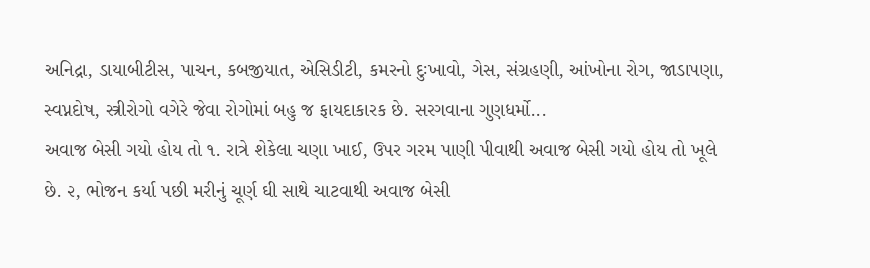અનિદ્રા, ડાયાબીટીસ, પાચન, કબજીયાત, એસિડીટી, કમરનો દુઃખાવો, ગેસ, સંગ્રહણી, આંખોના રોગ, જાડાપણા, સ્વપ્નદોષ, સ્ત્રીરોગો વગેરે જેવા રોગોમાં બહુ જ ફાયદાકારક છે. સરગવાના ગુણધર્મો...
અવાજ બેસી ગયો હોય તો ૧. રાત્રે શેકેલા ચણા ખાઈ, ઉપર ગરમ પાણી પીવાથી અવાજ બેસી ગયો હોય તો ખૂલે છે. ૨, ભોજન કર્યા પછી મરીનું ચૂર્ણ ઘી સાથે ચાટવાથી અવાજ બેસી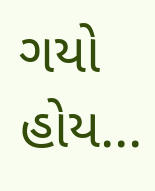ગયો હોય...